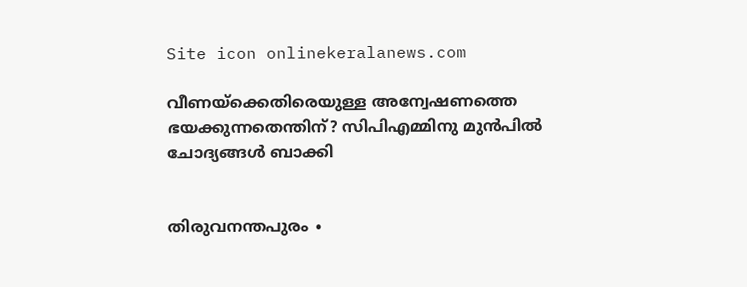Site icon onlinekeralanews.com

വീണയ്ക്കെതിരെയുള്ള അന്വേഷണത്തെ ഭയക്കുന്നതെന്തിന്? സിപിഎമ്മിനു മുൻപിൽ ചോദ്യങ്ങൾ ബാക്കി


തിരുവനന്തപുരം ∙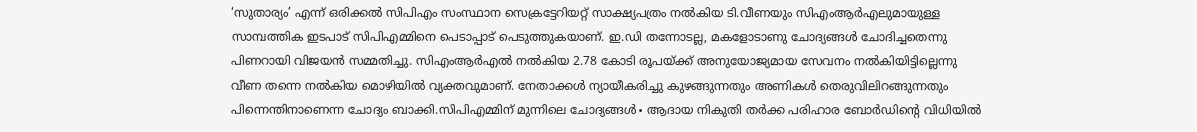‘സുതാര്യം’ എന്ന് ഒരിക്കൽ സിപിഎം സംസ്ഥാന സെക്രട്ടേറിയറ്റ് സാക്ഷ്യപത്രം നൽകിയ ടി.വീണയും സിഎംആർഎലുമായുള്ള സാമ്പത്തിക ഇടപാട് സിപിഎമ്മിനെ പെടാപ്പാട് പെടുത്തുകയാണ്. ഇ.ഡി തന്നോടല്ല, മകളോടാണു ചോദ്യങ്ങൾ ചോദിച്ചതെന്നു പിണറായി വിജയൻ സമ്മതിച്ചു. സിഎംആർഎൽ നൽകിയ 2.78 കോടി രൂപയ്ക്ക് അനുയോജ്യമായ സേവനം നൽകിയിട്ടില്ലെന്നു വീണ തന്നെ നൽകിയ മൊഴിയിൽ വ്യക്തവുമാണ്. നേതാക്കൾ ന്യായീകരിച്ചു കുഴങ്ങുന്നതും അണികൾ തെരുവിലിറങ്ങുന്നതും പിന്നെന്തിനാണെന്ന ചോദ്യം ബാക്കി.സിപിഎമ്മിന് മുന്നിലെ ചോദ്യങ്ങൾ∙ ആദായ നികുതി തർക്ക പരിഹാര ബോർഡിന്റെ വിധിയിൽ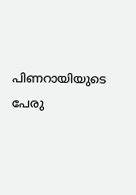പിണറായിയുടെ പേരു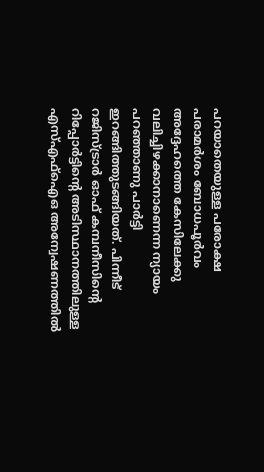പറയാതെയുള്ള പരോക്ഷ പരാമർശം ബോധപൂർവം അദ്ദേഹത്തെ കേസിലേക്കു വലിച്ചിഴക്കാനാണെന്ന ന്യായം പറഞ്ഞാണു പാർട്ടി ഇറങ്ങിത്തുടങ്ങിയത്. പിന്നീട് റജിസ്ട്രാർ ഓഫ് കമ്പനീസിന്റെ റിപ്പോർട്ടിന്റെ അടിസ്ഥാനത്തിലുള്ള എസ്എഫ്ഐഒ അന്വേഷണത്തിൽ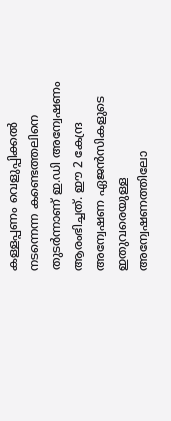കള്ളപ്പണം വെളുപ്പിക്കൽ നടന്നെന്ന കണ്ടെത്തലിനെ തുടർന്നാണ് ഇ.ഡി അന്വേഷണം ആരംഭിച്ചത്. ഈ 2 കേന്ദ്ര അന്വേഷണ ഏജൻസികളുടെ ഇതുവരെയുള്ള അന്വേഷണത്തിലോ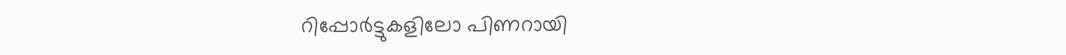റിപ്പോർട്ടുകളിലോ പിണറായി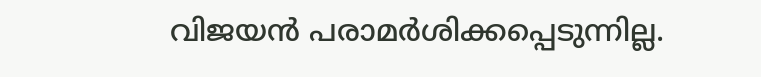വിജയൻ പരാമർശിക്കപ്പെടുന്നില്ല.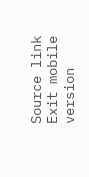Source link
Exit mobile version